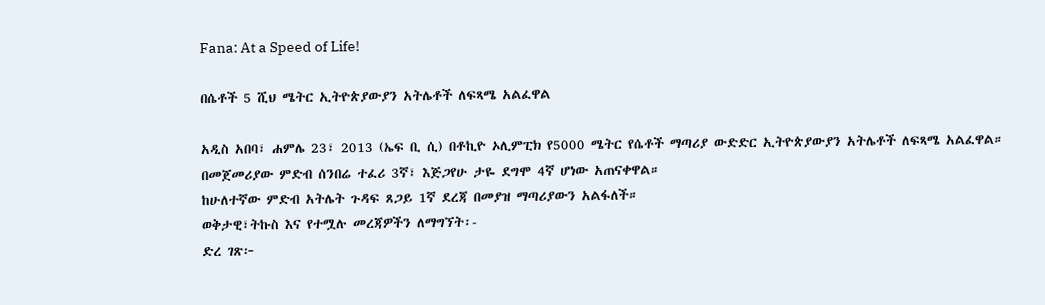Fana: At a Speed of Life!

በሴቶች 5 ሺህ ሜትር ኢትዮጵያውያን አትሌቶች ለፍጻሜ አልፈዋል

አዲስ አበባ፣ ሐምሌ 23፣ 2013 (ኤፍ ቢ ሲ) በቶኪዮ ኦሊምፒክ የ5000 ሜትር የሴቶች ማጣሪያ ውድድር ኢትዮጵያውያን አትሌቶች ለፍጻሜ አልፈዋል።
በመጀመሪያው ምድብ ሰንበሬ ተፈሪ 3ኛ፣ እጅጋየሁ ታዬ ደግሞ 4ኛ ሆነው አጠናቀዋል።
ከሁለተኛው ምድብ አትሌት ጉዳፍ ጸጋይ 1ኛ ደረጃ በመያዝ ማጣሪያውን አልፋለች።
ወቅታዊ፣ትኩስ እና የተሟሉ መረጃዎችን ለማግኘት፡-
ድረ ገጽ፦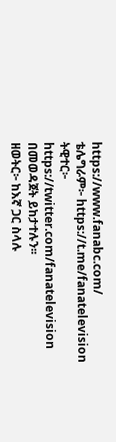https://www.fanabc.com/
ቴሌግራም፦ https://t.me/fanatelevision
ትዊተር፦ https://twitter.com/fanatelevision በመወዳጀት ይከታተሉን፡፡
ዘወትር፦ ከእኛ ጋር ስላሉ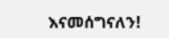እናመሰግናለን!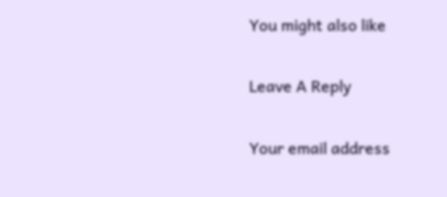You might also like

Leave A Reply

Your email address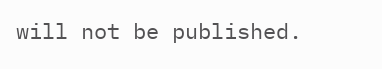will not be published.